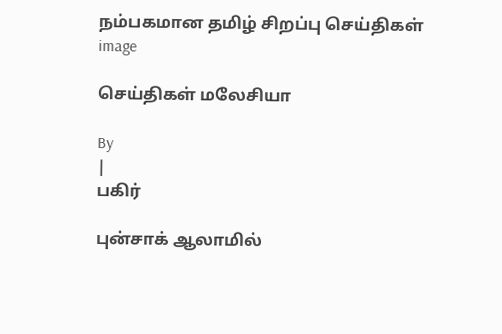நம்பகமான தமிழ் சிறப்பு செய்திகள்
image

செய்திகள் மலேசியா

By
|
பகிர்

புன்சாக் ஆலாமில்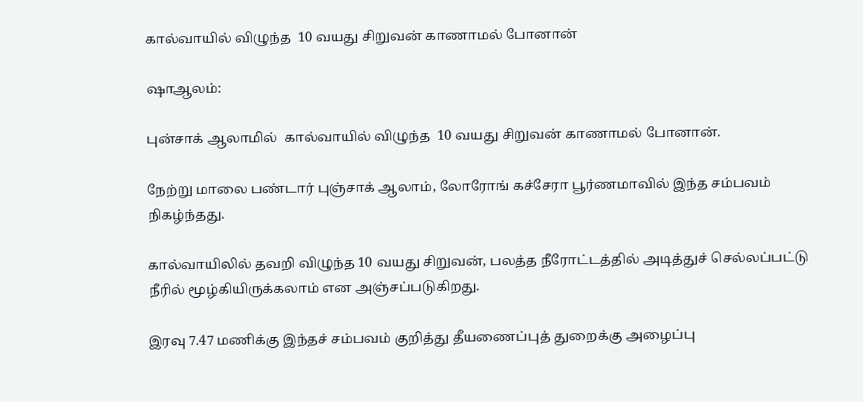கால்வாயில் விழுந்த  10 வயது சிறுவன் காணாமல் போனான்

ஷாஆலம்:

புன்சாக் ஆலாமில்  கால்வாயில் விழுந்த  10 வயது சிறுவன் காணாமல் போனான்.

நேற்று மாலை பண்டார் புஞ்சாக் ஆலாம், லோரோங் கச்சேரா பூர்ணமாவில் இந்த சம்பவம் நிகழ்ந்தது.

கால்வாயிலில் தவறி விழுந்த 10 வயது சிறுவன், பலத்த நீரோட்டத்தில் அடித்துச் செல்லப்பட்டு நீரில் மூழ்கியிருக்கலாம் என அஞ்சப்படுகிறது.

இரவு 7.47 மணிக்கு இந்தச் சம்பவம் குறித்து தீயணைப்புத் துறைக்கு அழைப்பு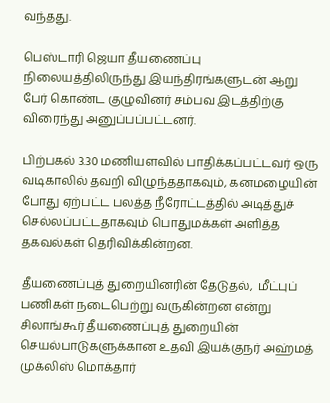வந்தது.

பெஸ்டாரி ஜெயா தீயணைப்பு நிலையத்திலிருந்து இயந்திரங்களுடன் ஆறு பேர் கொண்ட குழுவினர் சம்பவ இடத்திற்கு விரைந்து அனுப்பப்பட்டனர்.

பிற்பகல் 3.30 மணியளவில் பாதிக்கப்பட்டவர் ஒரு வடிகாலில் தவறி விழுந்ததாகவும், கனமழையின் போது ஏற்பட்ட பலத்த நீரோட்டத்தில் அடித்துச் செல்லப்பட்டதாகவும் பொதுமக்கள் அளித்த தகவல்கள் தெரிவிக்கின்றன.

தீயணைப்புத் துறையினரின் தேடுதல்,  மீட்புப் பணிகள் நடைபெற்று வருகின்றன என்று சிலாங்கூர் தீயணைப்புத் துறையின் செயல்பாடுகளுக்கான உதவி இயக்குநர் அஹ்மத் முக்லிஸ் மொக்தார்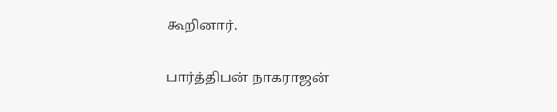கூறினார்.

பார்த்திபன் நாகராஜன்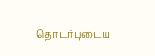தொடர்புடைய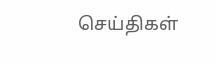செய்திகள்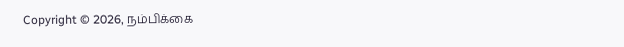Copyright © 2026, நம்பிக்கை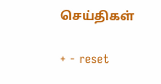செய்திகள்

+ - reset